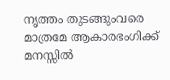നൃത്തം തുടങ്ങുംവരെ മാത്രമേ ആകാരഭംഗിക്ക് മനസ്സിൽ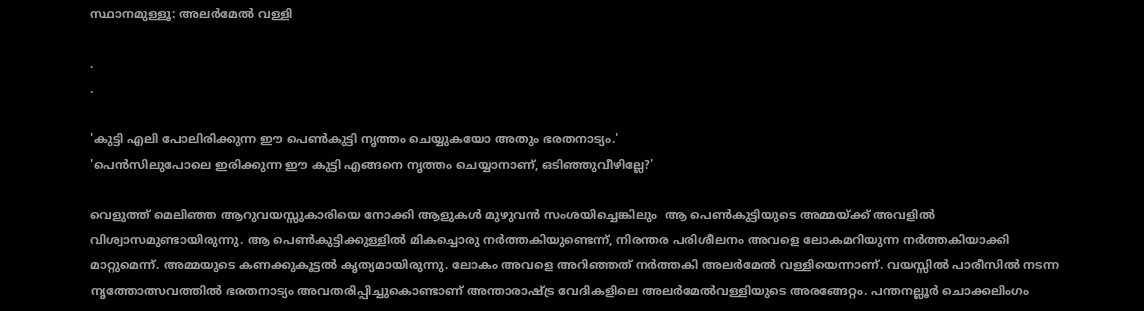സ്ഥാനമുള്ളൂ: അലർമേൽ വള്ളി

.
.

'കുട്ടി എലി പോലിരിക്കുന്ന ഈ പെൺകുട്ടി നൃത്തം ചെയ്യുകയോ അതും ഭരതനാട്യം.'
'പെൻസിലുപോലെ ഇരിക്കുന്ന ഈ കുട്ടി എങ്ങനെ നൃത്തം ചെയ്യാനാണ്, ഒടിഞ്ഞുവീഴില്ലേ?'

വെളുത്ത് മെലിഞ്ഞ ആറുവയസ്സുകാരിയെ നോക്കി ആളുകൾ മുഴുവൻ സംശയിച്ചെങ്കിലും  ആ പെൺകുട്ടിയുടെ അമ്മയ്ക്ക് അവളിൽ വിശ്വാസമുണ്ടായിരുന്നു. ആ പെൺകുട്ടിക്കുള്ളിൽ മികച്ചൊരു നർത്തകിയുണ്ടെന്ന്, നിരന്തര പരിശീലനം അവളെ ലോകമറിയുന്ന നർത്തകിയാക്കി മാറ്റുമെന്ന്. അമ്മയുടെ കണക്കുകൂട്ടൽ കൃത്യമായിരുന്നു. ലോകം അവളെ അറിഞ്ഞത് നർത്തകി അലർമേൽ വള്ളിയെന്നാണ്. വയസ്സിൽ പാരീസിൽ നടന്ന നൃത്തോത്സവത്തിൽ ഭരതനാട്യം അവതരിപ്പിച്ചുകൊണ്ടാണ് അന്താരാഷ്ട്ര വേദികളിലെ അലർമേൽവള്ളിയുടെ അരങ്ങേറ്റം. പന്തനല്ലൂർ ചൊക്കലിംഗം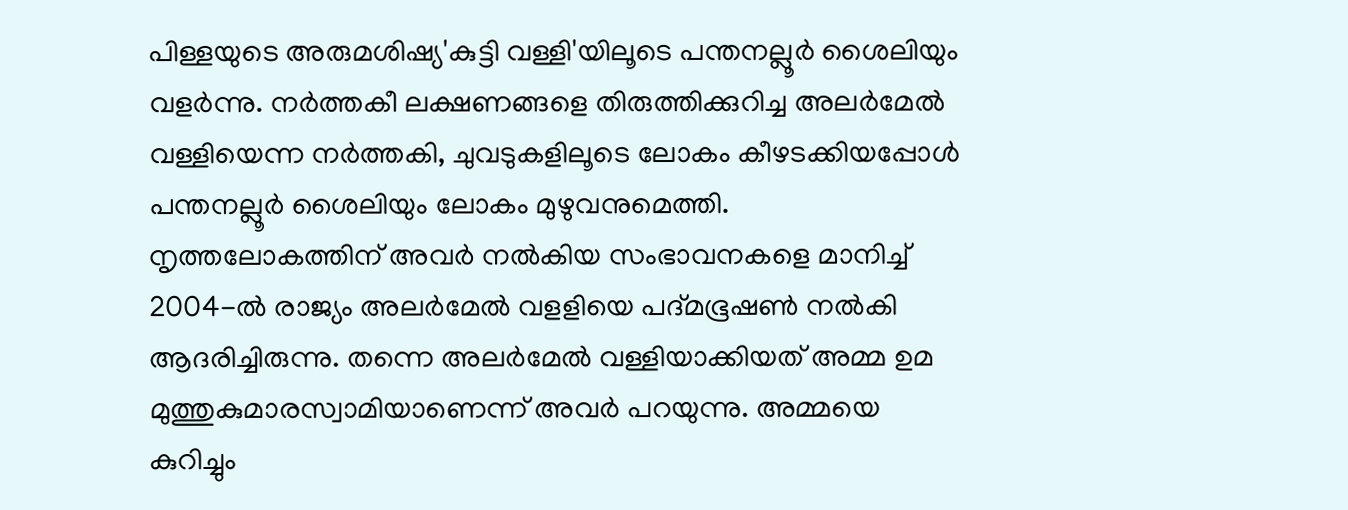പിള്ളയുടെ അരുമശിഷ്യ'കുട്ടി വള്ളി'യിലൂടെ പന്തനല്ലൂർ ശൈലിയും വളർന്നു. നർത്തകീ ലക്ഷണങ്ങളെ തിരുത്തിക്കുറിച്ച അലർമേൽ വള്ളിയെന്ന നർത്തകി, ചുവടുകളിലൂടെ ലോകം കീഴടക്കിയപ്പോൾ പന്തനല്ലൂർ ശൈലിയും ലോകം മുഴുവനുമെത്തി. നൃത്തലോകത്തിന് അവർ നൽകിയ സംഭാവനകളെ മാനിച്ച് 2004-ൽ രാജ്യം അലർമേൽ വളളിയെ പദ്മഭൂഷൺ നൽകി ആദരിച്ചിരുന്നു. തന്നെ അലർമേൽ വള്ളിയാക്കിയത് അമ്മ ഉമ മുത്തുകുമാരസ്വാമിയാണെന്ന് അവർ പറയുന്നു. അമ്മയെ കുറിച്ചും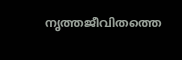നൃത്തജീവിതത്തെ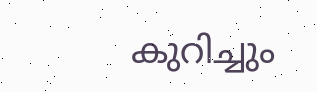കുറിച്ചും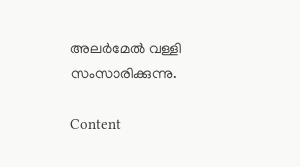അലർമേൽ വള്ളി സംസാരിക്കുന്നു.

Content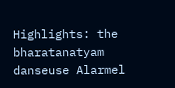Highlights: the bharatanatyam danseuse Alarmel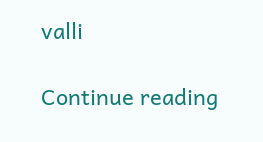valli

Continue reading